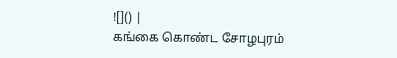![]() |
கங்கை கொண்ட சோழபுரம்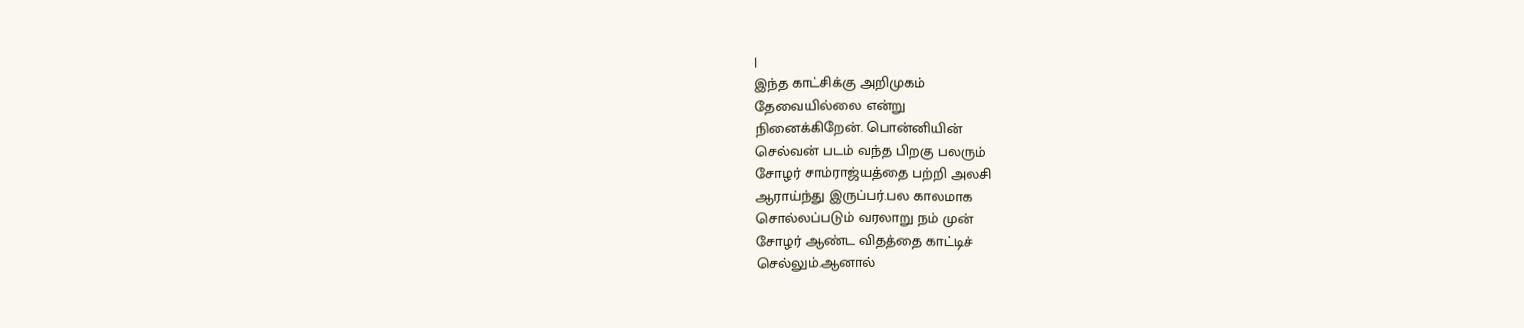|
இந்த காட்சிக்கு அறிமுகம்
தேவையில்லை என்று
நினைக்கிறேன். பொன்னியின்
செல்வன் படம் வந்த பிறகு பலரும்
சோழர் சாம்ராஜ்யத்தை பற்றி அலசி
ஆராய்ந்து இருப்பர்.பல காலமாக
சொல்லப்படும் வரலாறு நம் முன்
சோழர் ஆண்ட விதத்தை காட்டிச்
செல்லும்.ஆனால்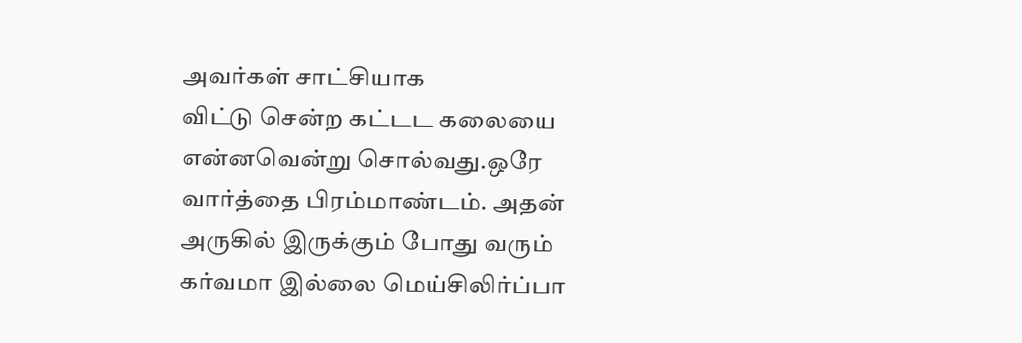அவர்கள் சாட்சியாக
விட்டு சென்ற கட்டட கலையை
என்னவென்று சொல்வது.ஒரே
வார்த்தை பிரம்மாண்டம். அதன்
அருகில் இருக்கும் போது வரும்
கர்வமா இல்லை மெய்சிலிர்ப்பா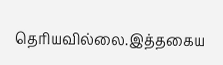தெரியவில்லை.இத்தகைய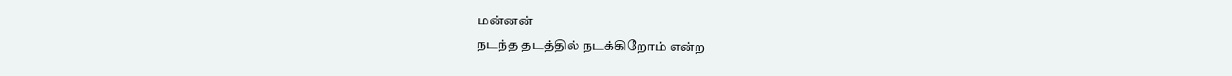மன்னன்
நடந்த தடத்தில் நடக்கிறோம் என்ற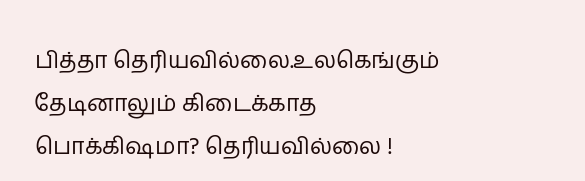பித்தா தெரியவில்லை.உலகெங்கும்
தேடினாலும் கிடைக்காத
பொக்கிஷமா? தெரியவில்லை !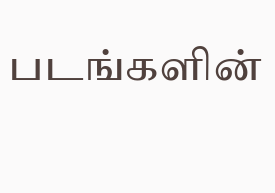படங்களின்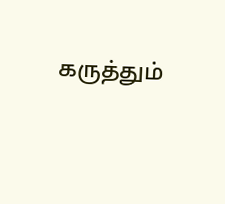கருத்தும்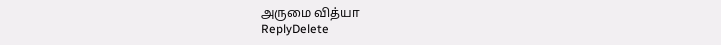அருமை வித்யா
ReplyDelete